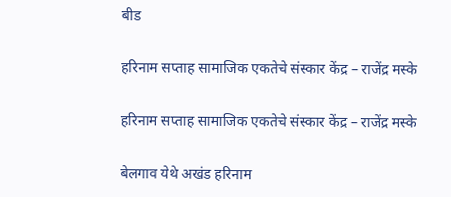बीड

हरिनाम सप्ताह सामाजिक एकतेचे संस्कार केंद्र – राजेंद्र मस्के

हरिनाम सप्ताह सामाजिक एकतेचे संस्कार केंद्र – राजेंद्र मस्के

बेलगाव येथे अखंड हरिनाम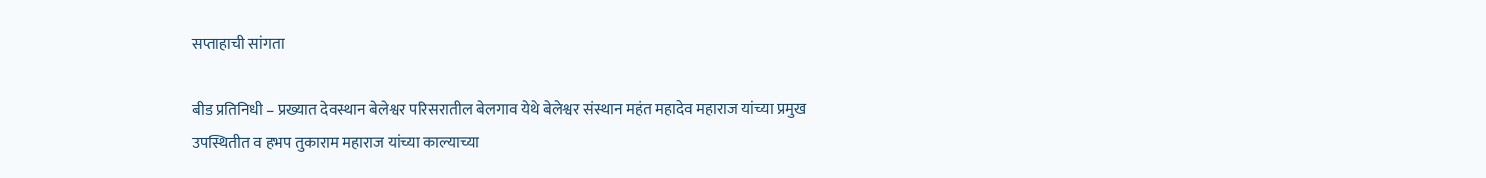सप्ताहाची सांगता

बीड प्रतिनिधी – प्रख्यात देवस्थान बेलेश्वर परिसरातील बेलगाव येथे बेलेश्वर संस्थान महंत महादेव महाराज यांच्या प्रमुख उपस्थितीत व हभप तुकाराम महाराज यांच्या काल्याच्या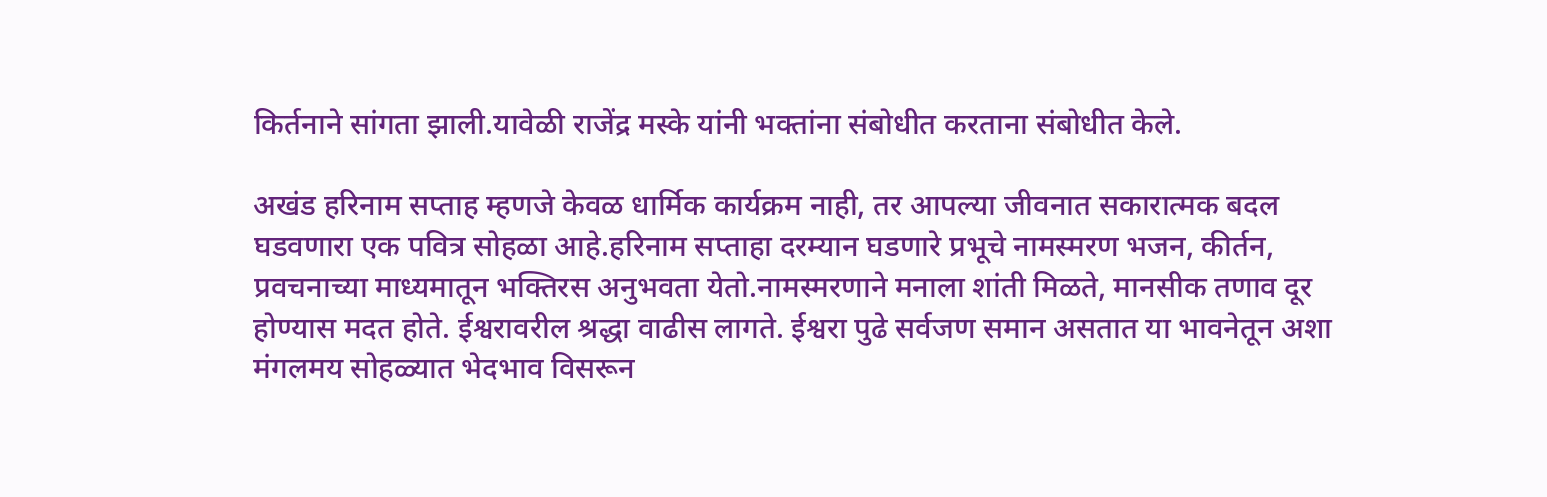किर्तनाने सांगता झाली.यावेळी राजेंद्र मस्के यांनी भक्तांना संबोधीत करताना संबोधीत केले.

अखंड हरिनाम सप्ताह म्हणजे केवळ धार्मिक कार्यक्रम नाही, तर आपल्या जीवनात सकारात्मक बदल घडवणारा एक पवित्र सोहळा आहे.हरिनाम सप्ताहा दरम्यान घडणारे प्रभूचे नामस्मरण भजन, कीर्तन, प्रवचनाच्या माध्यमातून भक्तिरस अनुभवता येतो.नामस्मरणाने मनाला शांती मिळते, मानसीक तणाव दूर होण्यास मदत होते. ईश्वरावरील श्रद्धा वाढीस लागते. ईश्वरा पुढे सर्वजण समान असतात या भावनेतून अशा मंगलमय सोहळ्यात भेदभाव विसरून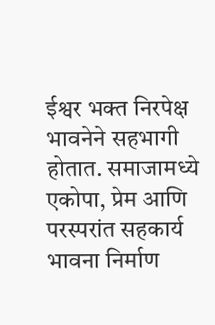ईश्वर भक्त निरपेक्ष भावनेने सहभागी होतात. समाजामध्ये एकोपा, प्रेम आणि परस्परांत सहकार्य भावना निर्माण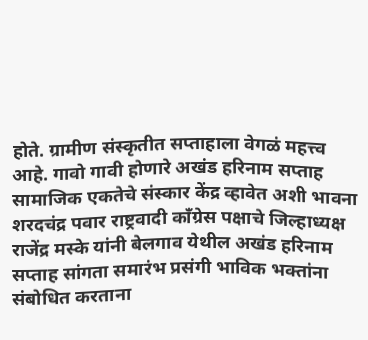होते. ग्रामीण संस्कृतीत सप्ताहाला वेगळं महत्त्व आहे. गावो गावी होणारे अखंड हरिनाम सप्ताह सामाजिक एकतेचे संस्कार केंद्र व्हावेत अशी भावना शरदचंद्र पवार राष्ट्रवादी काँग्रेस पक्षाचे जिल्हाध्यक्ष राजेंद्र मस्के यांनी बेलगाव येथील अखंड हरिनाम सप्ताह सांगता समारंभ प्रसंगी भाविक भक्तांना संबोधित करताना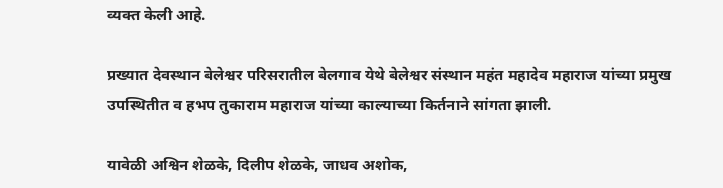व्यक्त केली आहे.

प्रख्यात देवस्थान बेलेश्वर परिसरातील बेलगाव येथे बेलेश्वर संस्थान महंत महादेव महाराज यांच्या प्रमुख उपस्थितीत व हभप तुकाराम महाराज यांच्या काल्याच्या किर्तनाने सांगता झाली.

यावेळी अश्विन शेळके, दिलीप शेळके, जाधव अशोक,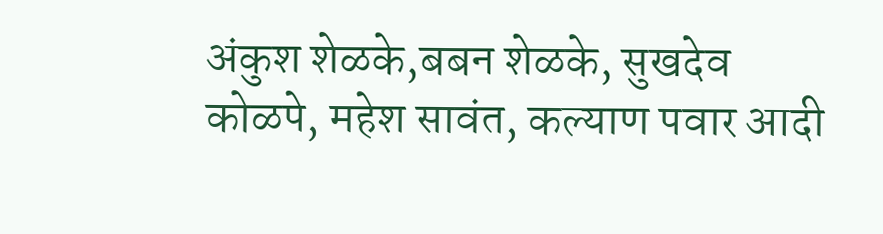अंकुश शेळके,बबन शेळके, सुखदेव कोळपे, महेश सावंत, कल्याण पवार आदी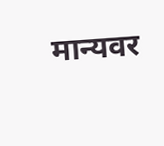मान्यवर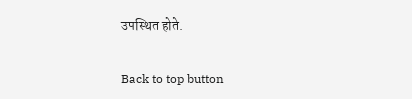उपस्थित होते.

Back to top button